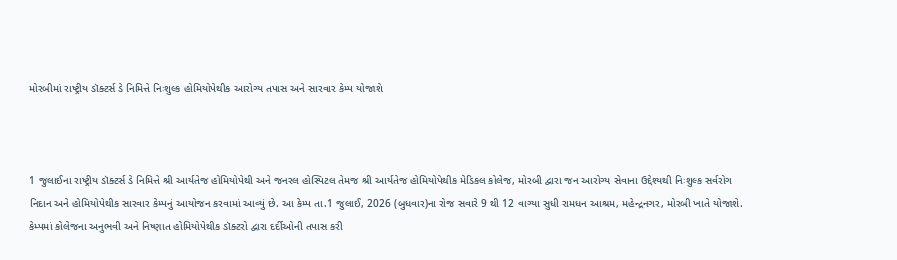મોરબીમાં રાષ્ટ્રીય ડૉક્ટર્સ ડે નિમિત્તે નિઃશુલ્ક હોમિયોપેથીક આરોગ્ય તપાસ અને સારવાર કેમ્પ યોજાશે



1 જુલાઈના રાષ્ટ્રીય ડૉક્ટર્સ ડે નિમિત્તે શ્રી આર્યતેજ હોમિયોપેથી અને જનરલ હોસ્પિટલ તેમજ શ્રી આર્યતેજ હોમિયોપેથીક મેડિકલ કોલેજ, મોરબી દ્વારા જન આરોગ્ય સેવાના ઉદ્દેશ્યથી નિઃશુલ્ક સર્વરોગ નિદાન અને હોમિયોપેથીક સારવાર કેમ્પનું આયોજન કરવામાં આવ્યું છે. આ કેમ્પ તા.1 જુલાઈ, 2026 (બુધવાર)ના રોજ સવારે 9 થી 12 વાગ્યા સુધી રામધન આશ્રમ, મહેન્દ્રનગર, મોરબી ખાતે યોજાશે. કેમ્પમાં કોલેજના અનુભવી અને નિષ્ણાત હોમિયોપેથીક ડૉક્ટરો દ્વારા દર્દીઓની તપાસ કરી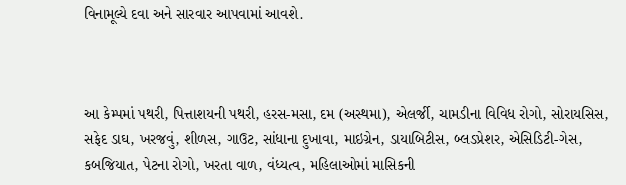વિનામૂલ્યે દવા અને સારવાર આપવામાં આવશે.



આ કેમ્પમાં પથરી, પિત્તાશયની પથરી, હરસ-મસા, દમ (અસ્થમા), એલર્જી, ચામડીના વિવિધ રોગો, સોરાયસિસ, સફેદ ડાઘ, ખરજવું, શીળસ, ગાઉટ, સાંધાના દુખાવા, માઇગ્રેન, ડાયાબિટીસ, બ્લડપ્રેશર, એસિડિટી-ગેસ, કબજિયાત, પેટના રોગો, ખરતા વાળ, વંધ્યત્વ, મહિલાઓમાં માસિકની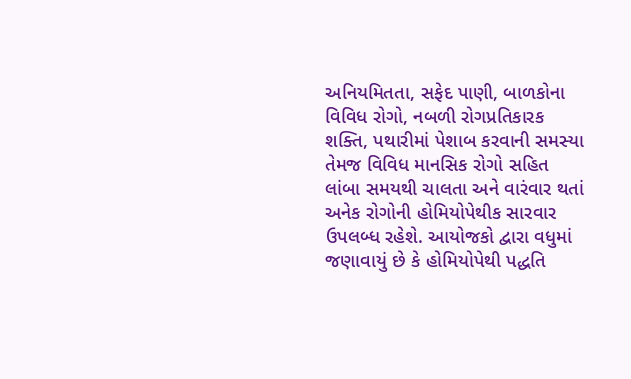અનિયમિતતા, સફેદ પાણી, બાળકોના વિવિધ રોગો, નબળી રોગપ્રતિકારક શક્તિ, પથારીમાં પેશાબ કરવાની સમસ્યા તેમજ વિવિધ માનસિક રોગો સહિત લાંબા સમયથી ચાલતા અને વારંવાર થતાં અનેક રોગોની હોમિયોપેથીક સારવાર ઉપલબ્ધ રહેશે. આયોજકો દ્વારા વધુમાં જણાવાયું છે કે હોમિયોપેથી પદ્ધતિ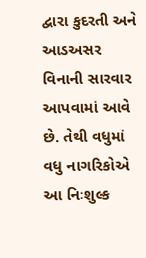દ્વારા કુદરતી અને આડઅસર વિનાની સારવાર આપવામાં આવે છે. તેથી વધુમાં વધુ નાગરિકોએ આ નિઃશુલ્ક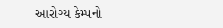આરોગ્ય કેમ્પનો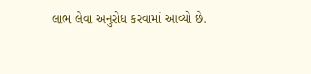લાભ લેવા અનુરોધ કરવામાં આવ્યો છે.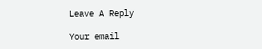Leave A Reply

Your email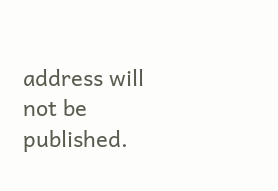address will not be published.